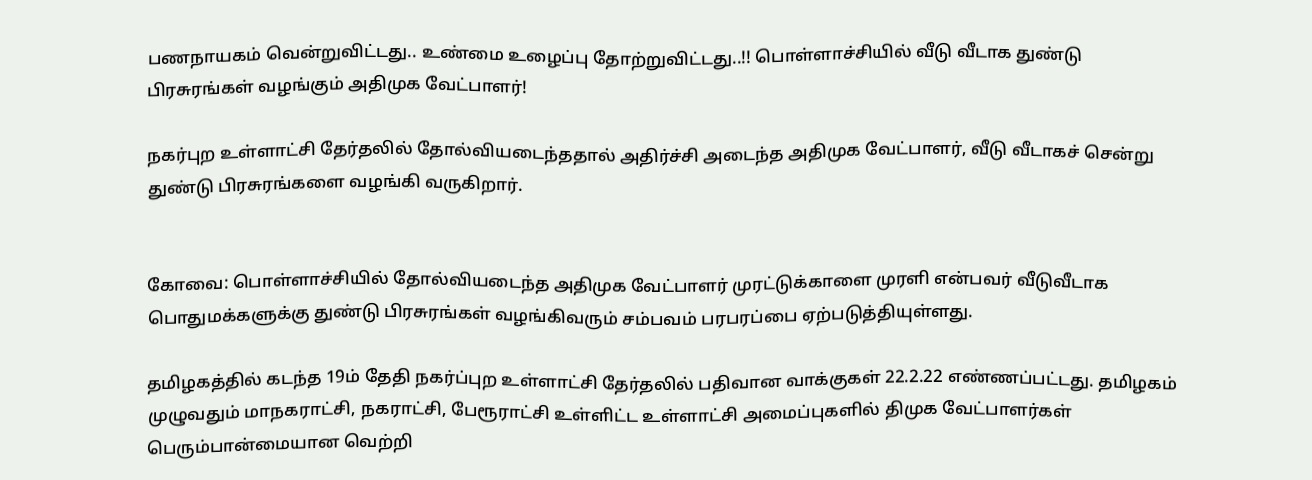பணநாயகம் வென்றுவிட்டது.. உண்மை உழைப்பு தோற்றுவிட்டது..!! பொள்ளாச்சியில் வீடு வீடாக துண்டு பிரசுரங்கள் வழங்கும் அதிமுக வேட்பாளர்!

நகர்புற உள்ளாட்சி தேர்தலில் தோல்வியடைந்ததால் அதிர்ச்சி அடைந்த அதிமுக வேட்பாளர், வீடு வீடாகச் சென்று துண்டு பிரசுரங்களை வழங்கி வருகிறார்.


கோவை: பொள்ளாச்சியில் தோல்வியடைந்த அதிமுக வேட்பாளர் முரட்டுக்காளை முரளி என்பவர் வீடுவீடாக பொதுமக்களுக்கு துண்டு பிரசுரங்கள் வழங்கிவரும் சம்பவம் பரபரப்பை ஏற்படுத்தியுள்ளது.

தமிழகத்தில் கடந்த 19ம் தேதி நகர்ப்புற உள்ளாட்சி தேர்தலில் பதிவான வாக்குகள் 22.2.22 எண்ணப்பட்டது. தமிழகம் முழுவதும் மாநகராட்சி, நகராட்சி, பேரூராட்சி உள்ளிட்ட உள்ளாட்சி அமைப்புகளில் திமுக வேட்பாளர்கள் பெரும்பான்மையான வெற்றி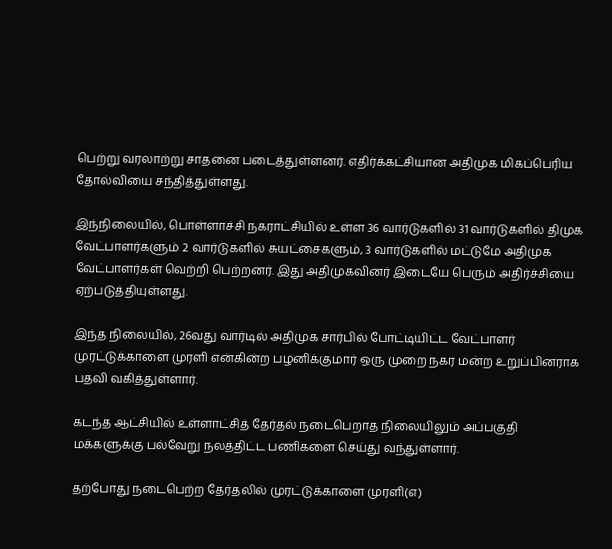பெற்று வரலாற்று சாதனை படைத்துள்ளனர். எதிர்க்கட்சியான அதிமுக மிகப்பெரிய தோல்வியை சந்தித்துள்ளது.

இந்நிலையில், பொள்ளாச்சி நகராட்சியில் உள்ள 36 வார்டுகளில் 31 வார்டுகளில் திமுக வேட்பாளர்களும் 2 வார்டுகளில் சுயட்சைகளும், 3 வார்டுகளில் மட்டுமே அதிமுக வேட்பாளர்கள் வெற்றி பெற்றனர். இது அதிமுகவினர் இடையே பெரும் அதிர்ச்சியை ஏற்படுத்தியுள்ளது.

இந்த நிலையில், 26வது வார்டில் அதிமுக சார்பில் போட்டியிட்ட வேட்பாளர் முரட்டுக்காளை முரளி என்கின்ற பழனிக்குமார் ஒரு முறை நகர மன்ற உறுப்பினராக பதவி வகித்துள்ளார்.

கடந்த ஆட்சியில் உள்ளாட்சித் தேர்தல் நடைபெறாத நிலையிலும் அப்பகுதி மக்களுக்கு பல்வேறு நலத்திட்ட பணிகளை செய்து வந்துள்ளார்.

தற்போது நடைபெற்ற தேர்தலில் முரட்டுக்காளை முரளி(எ)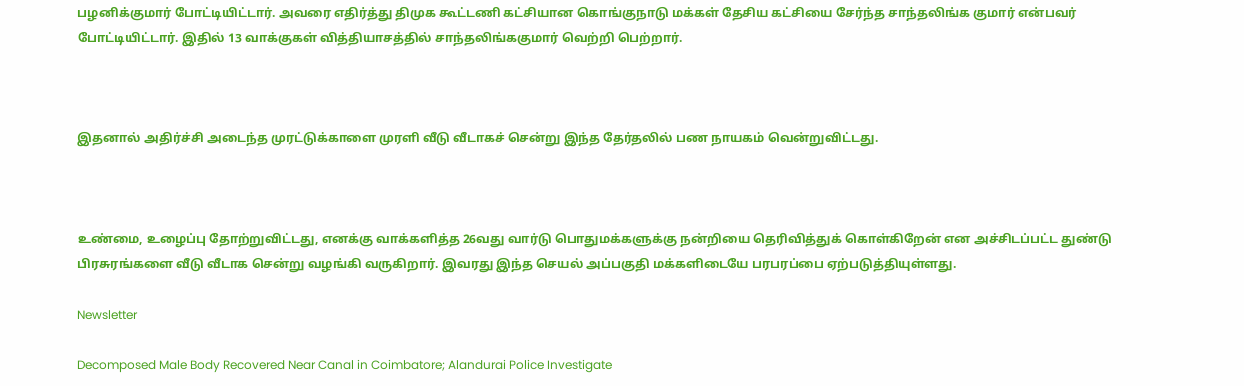பழனிக்குமார் போட்டியிட்டார். அவரை எதிர்த்து திமுக கூட்டணி கட்சியான கொங்குநாடு மக்கள் தேசிய கட்சியை சேர்ந்த சாந்தலிங்க குமார் என்பவர் போட்டியிட்டார். இதில் 13 வாக்குகள் வித்தியாசத்தில் சாந்தலிங்ககுமார் வெற்றி பெற்றார்.



இதனால் அதிர்ச்சி அடைந்த முரட்டுக்காளை முரளி வீடு வீடாகச் சென்று இந்த தேர்தலில் பண நாயகம் வென்றுவிட்டது.



உண்மை, உழைப்பு தோற்றுவிட்டது, எனக்கு வாக்களித்த 26வது வார்டு பொதுமக்களுக்கு நன்றியை தெரிவித்துக் கொள்கிறேன் என அச்சிடப்பட்ட துண்டு பிரசுரங்களை வீடு வீடாக சென்று வழங்கி வருகிறார். இவரது இந்த செயல் அப்பகுதி மக்களிடையே பரபரப்பை ஏற்படுத்தியுள்ளது.

Newsletter

Decomposed Male Body Recovered Near Canal in Coimbatore; Alandurai Police Investigate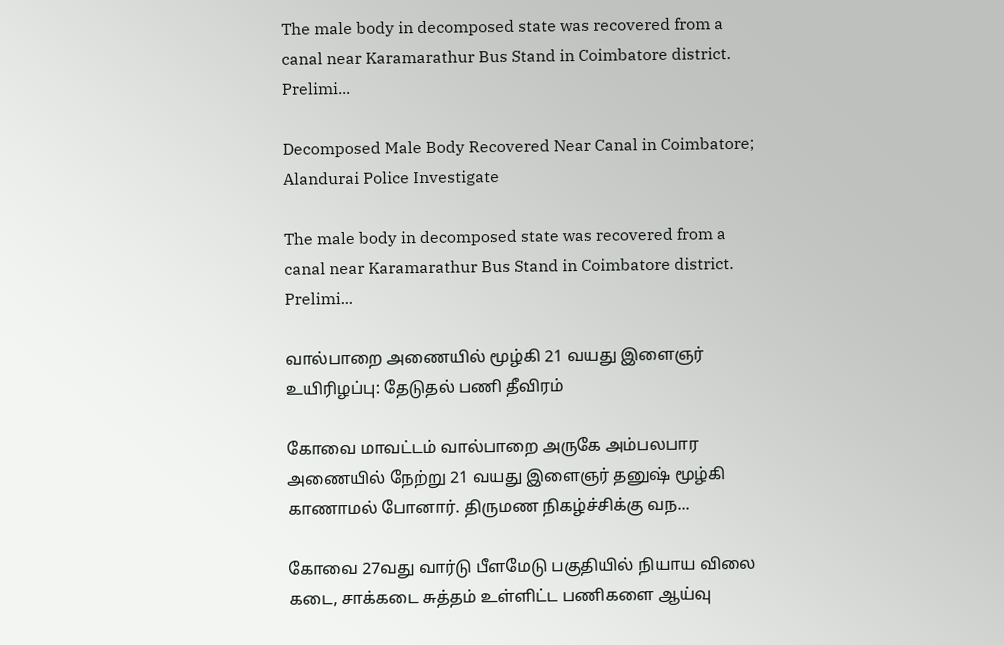The male body in decomposed state was recovered from a canal near Karamarathur Bus Stand in Coimbatore district. Prelimi...

Decomposed Male Body Recovered Near Canal in Coimbatore; Alandurai Police Investigate

The male body in decomposed state was recovered from a canal near Karamarathur Bus Stand in Coimbatore district. Prelimi...

வால்பாறை அணையில் மூழ்கி 21 வயது இளைஞர் உயிரிழப்பு: தேடுதல் பணி தீவிரம்

கோவை மாவட்டம் வால்பாறை அருகே அம்பலபார அணையில் நேற்று 21 வயது இளைஞர் தனுஷ் மூழ்கி காணாமல் போனார். திருமண நிகழ்ச்சிக்கு வந...

கோவை 27வது வார்டு பீளமேடு பகுதியில் நியாய விலை கடை, சாக்கடை சுத்தம் உள்ளிட்ட பணிகளை ஆய்வு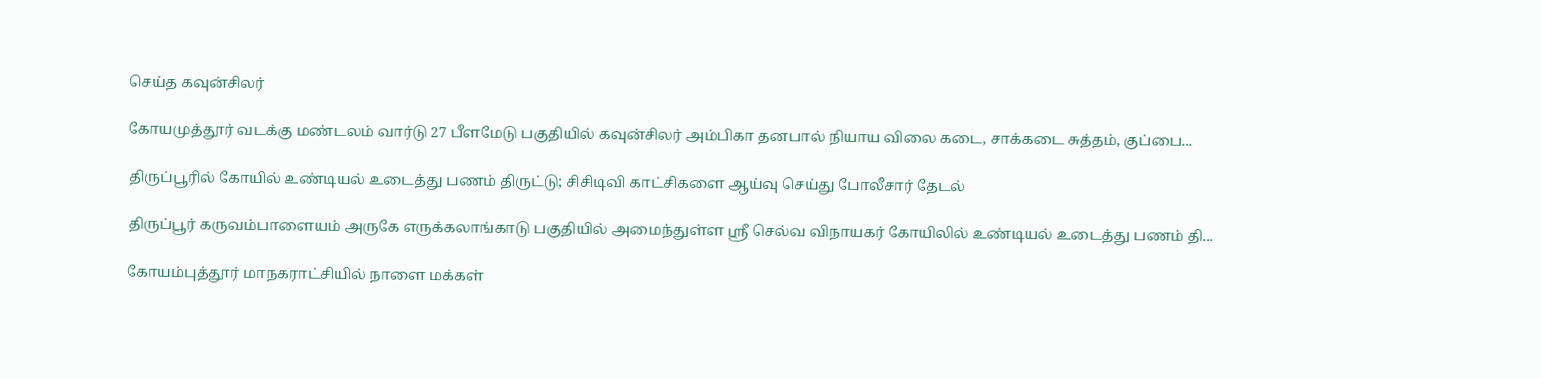செய்த கவுன்சிலர்

கோயமுத்தூர் வடக்கு மண்டலம் வார்டு 27 பீளமேடு பகுதியில் கவுன்சிலர் அம்பிகா தனபால் நியாய விலை கடை, சாக்கடை சுத்தம், குப்பை...

திருப்பூரில் கோயில் உண்டியல் உடைத்து பணம் திருட்டு; சிசிடிவி காட்சிகளை ஆய்வு செய்து போலீசார் தேடல்

திருப்பூர் கருவம்பாளையம் அருகே எருக்கலாங்காடு பகுதியில் அமைந்துள்ள ஸ்ரீ செல்வ விநாயகர் கோயிலில் உண்டியல் உடைத்து பணம் தி...

கோயம்புத்தூர் மாநகராட்சியில் நாளை மக்கள்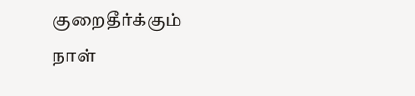குறைதீர்க்கும் நாள்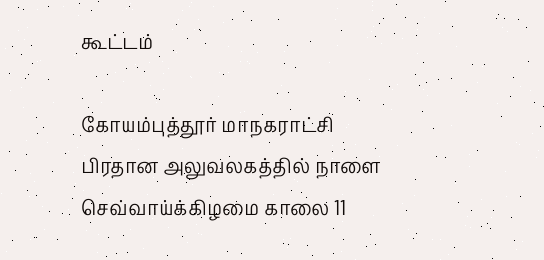கூட்டம்

கோயம்புத்தூர் மாநகராட்சி பிரதான அலுவலகத்தில் நாளை செவ்வாய்க்கிழமை காலை 11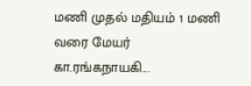மணி முதல் மதியம் 1 மணி வரை மேயர் கா.ரங்கநாயகி...